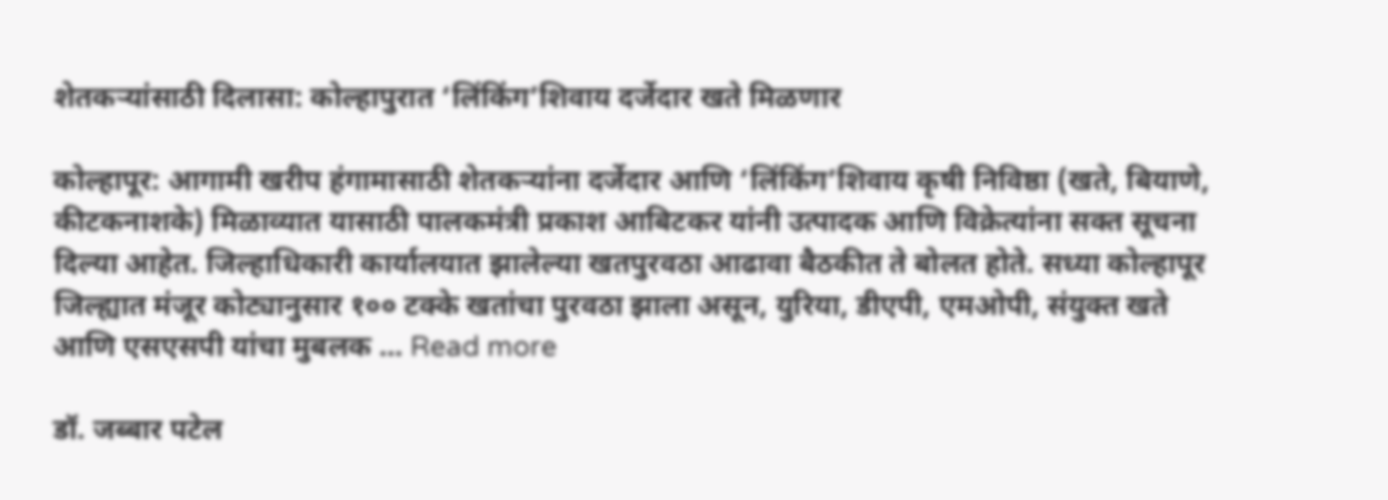शेतकऱ्यांसाठी दिलासा: कोल्हापुरात ‘लिंकिंग’शिवाय दर्जेदार खते मिळणार

कोल्हापूर: आगामी खरीप हंगामासाठी शेतकऱ्यांना दर्जेदार आणि ‘लिंकिंग’शिवाय कृषी निविष्ठा (खते, बियाणे, कीटकनाशके) मिळाव्यात यासाठी पालकमंत्री प्रकाश आबिटकर यांनी उत्पादक आणि विक्रेत्यांना सक्त सूचना दिल्या आहेत. जिल्हाधिकारी कार्यालयात झालेल्या खतपुरवठा आढावा बैठकीत ते बोलत होते. सध्या कोल्हापूर जिल्ह्यात मंजूर कोट्यानुसार १०० टक्के खतांचा पुरवठा झाला असून, युरिया, डीएपी, एमओपी, संयुक्त खते आणि एसएसपी यांचा मुबलक … Read more

डॉ. जब्बार पटेल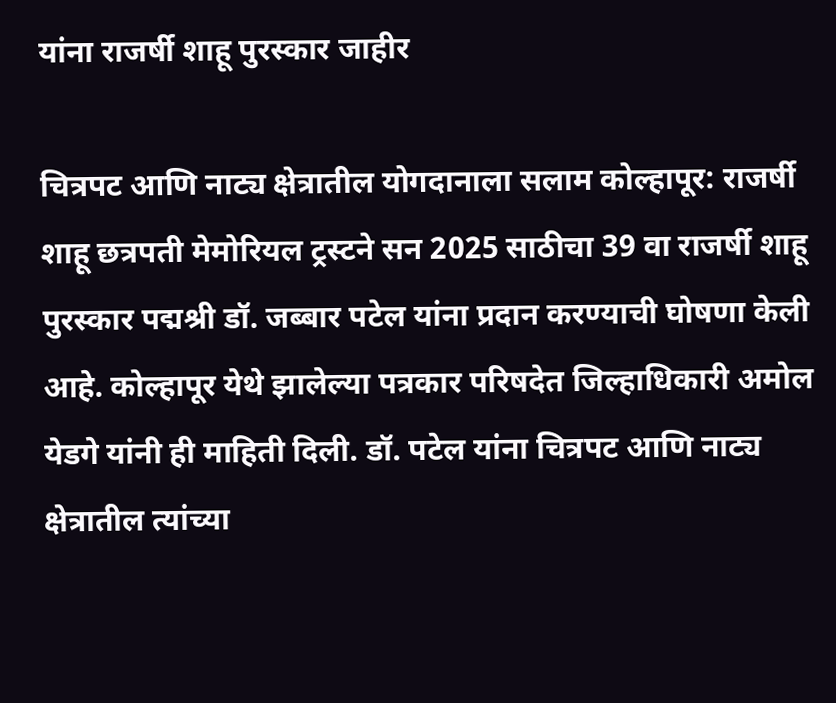यांना राजर्षी शाहू पुरस्कार जाहीर

चित्रपट आणि नाट्य क्षेत्रातील योगदानाला सलाम कोल्हापूर: राजर्षी शाहू छत्रपती मेमोरियल ट्रस्टने सन 2025 साठीचा 39 वा राजर्षी शाहू पुरस्कार पद्मश्री डॉ. जब्बार पटेल यांना प्रदान करण्याची घोषणा केली आहे. कोल्हापूर येथे झालेल्या पत्रकार परिषदेत जिल्हाधिकारी अमोल येडगे यांनी ही माहिती दिली. डॉ. पटेल यांना चित्रपट आणि नाट्य क्षेत्रातील त्यांच्या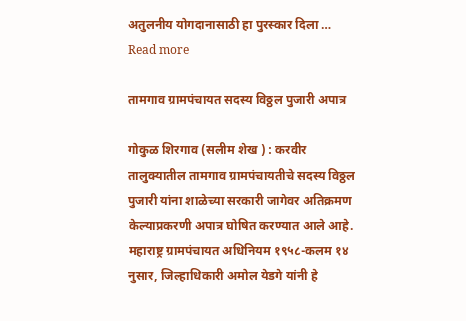अतुलनीय योगदानासाठी हा पुरस्कार दिला … Read more

तामगाव ग्रामपंचायत सदस्य विठ्ठल पुजारी अपात्र

गोकुळ शिरगाव (सलीम शेख ) : करवीर तालुक्यातील तामगाव ग्रामपंचायतीचे सदस्य विठ्ठल पुजारी यांना शाळेच्या सरकारी जागेवर अतिक्रमण केल्याप्रकरणी अपात्र घोषित करण्यात आले आहे. महाराष्ट्र ग्रामपंचायत अधिनियम १९५८-कलम १४ नुसार, जिल्हाधिकारी अमोल येडगे यांनी हे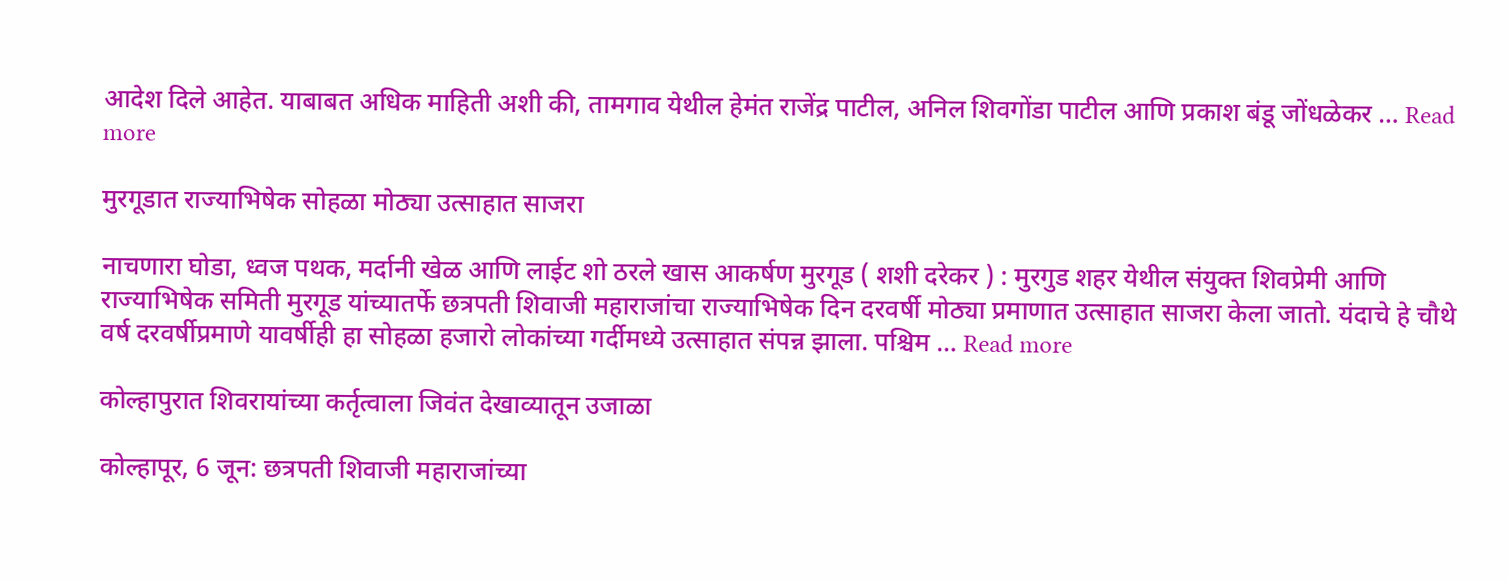आदेश दिले आहेत. याबाबत अधिक माहिती अशी की, तामगाव येथील हेमंत राजेंद्र पाटील, अनिल शिवगोंडा पाटील आणि प्रकाश बंडू जोंधळेकर … Read more

मुरगूडात राज्याभिषेक सोहळा मोठ्या उत्साहात साजरा

नाचणारा घोडा, ध्वज पथक, मर्दानी खेळ आणि लाईट शो ठरले खास आकर्षण मुरगूड ( शशी दरेकर ) : मुरगुड शहर येथील संयुक्त शिवप्रेमी आणि राज्याभिषेक समिती मुरगूड यांच्यातर्फे छत्रपती शिवाजी महाराजांचा राज्याभिषेक दिन दरवर्षी मोठ्या प्रमाणात उत्साहात साजरा केला जातो. यंदाचे हे चौथे वर्ष दरवर्षीप्रमाणे यावर्षीही हा सोहळा हजारो लोकांच्या गर्दीमध्ये उत्साहात संपन्न झाला. पश्चिम … Read more

कोल्हापुरात शिवरायांच्या कर्तृत्वाला जिवंत देखाव्यातून उजाळा

कोल्हापूर, 6 जून: छत्रपती शिवाजी महाराजांच्या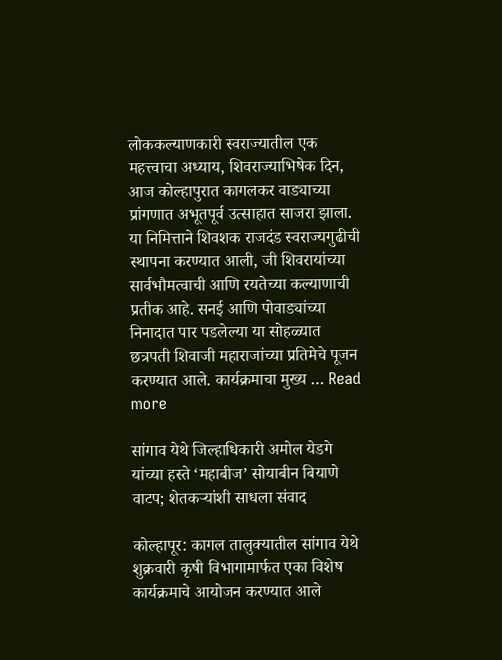लोककल्याणकारी स्वराज्यातील एक महत्त्वाचा अध्याय, शिवराज्याभिषेक दिन, आज कोल्हापुरात कागलकर वाड्याच्या प्रांगणात अभूतपूर्व उत्साहात साजरा झाला. या निमित्ताने शिवशक राजदंड स्वराज्यगुढीची स्थापना करण्यात आली, जी शिवरायांच्या सार्वभौमत्वाची आणि रयतेच्या कल्याणाची प्रतीक आहे. सनई आणि पोवाड्यांच्या निनादात पार पडलेल्या या सोहळ्यात छत्रपती शिवाजी महाराजांच्या प्रतिमेचे पूजन करण्यात आले. कार्यक्रमाचा मुख्य … Read more

सांगाव येथे जिल्हाधिकारी अमोल येडगे यांच्या हस्ते ‘महाबीज’ सोयाबीन बियाणे वाटप; शेतकऱ्यांशी साधला संवाद

कोल्हापूर: कागल तालुक्यातील सांगाव येथे शुक्रवारी कृषी विभागामार्फत एका विशेष कार्यक्रमाचे आयोजन करण्यात आले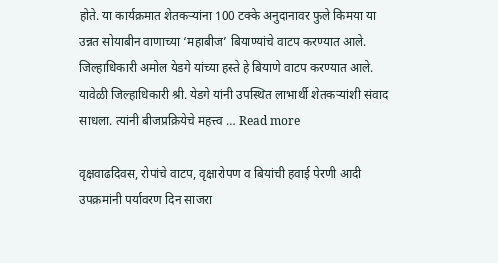होते. या कार्यक्रमात शेतकऱ्यांना 100 टक्के अनुदानावर फुले किमया या उन्नत सोयाबीन वाणाच्या ‘महाबीज’ बियाण्यांचे वाटप करण्यात आले. जिल्हाधिकारी अमोल येडगे यांच्या हस्ते हे बियाणे वाटप करण्यात आले. यावेळी जिल्हाधिकारी श्री. येडगे यांनी उपस्थित लाभार्थी शेतकऱ्यांशी संवाद साधला. त्यांनी बीजप्रक्रियेचे महत्त्व … Read more

वृक्षवाढदिवस, रोपांचे वाटप, वृक्षारोपण व बियांची हवाई पेरणी आदी उपक्रमांनी पर्यावरण दिन साजरा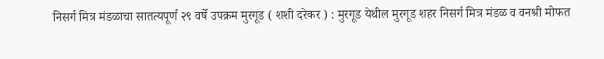निसर्ग मित्र मंडळाचा सातत्यपूर्ण २९ वर्षे उपक्रम मुरगूड ( शशी दरेकर ) : मुरगूड येथील मुरगूड शहर निसर्ग मित्र मंडळ व वनश्री मोफत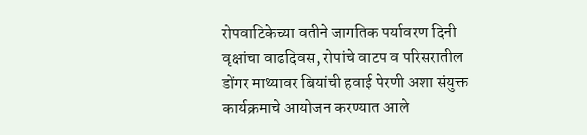रोपवाटिकेच्या वतीने जागतिक पर्यावरण दिनी  वृक्षांचा वाढदिवस, रोपांचे वाटप व परिसरातील डोंगर माथ्यावर बियांची हवाई पेरणी अशा संयुक्त कार्यक्रमाचे आयोजन करण्यात आले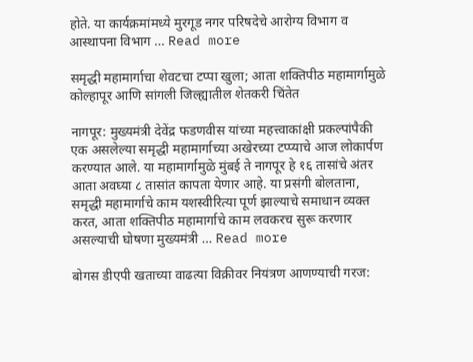होते. या कार्यक्रमांमध्ये मुरगूड नगर परिषदेचे आरोग्य विभाग व आस्थापना विभाग … Read more

समृद्धी महामार्गाचा शेवटचा टप्पा खुला; आता शक्तिपीठ महामार्गामुळे कोल्हापूर आणि सांगली जिल्ह्यातील शेतकरी चिंतेत

नागपूर: मुख्यमंत्री देवेंद्र फडणवीस यांच्या महत्त्वाकांक्षी प्रकल्पांपैकी एक असलेल्या समृद्धी महामार्गाच्या अखेरच्या टप्प्याचे आज लोकार्पण करण्यात आले. या महामार्गामुळे मुंबई ते नागपूर हे १६ तासांचे अंतर आता अवघ्या ८ तासांत कापता येणार आहे. या प्रसंगी बोलताना, समृद्धी महामार्गाचे काम यशस्वीरित्या पूर्ण झाल्याचे समाधान व्यक्त करत, आता शक्तिपीठ महामार्गाचे काम लवकरच सुरू करणार असल्याची घोषणा मुख्यमंत्री … Read more

बोगस डीएपी खताच्या वाढत्या विक्रीवर नियंत्रण आणण्याची गरज: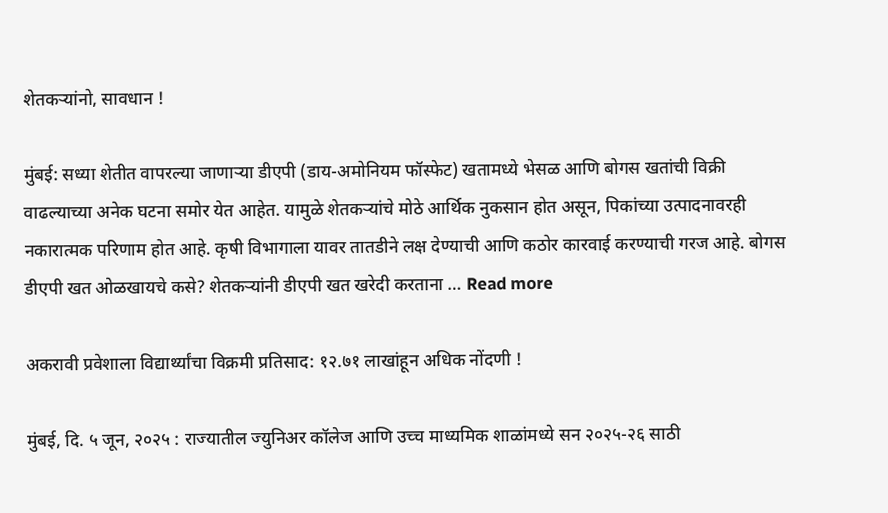शेतकऱ्यांनो, सावधान !

मुंबई: सध्या शेतीत वापरल्या जाणाऱ्या डीएपी (डाय-अमोनियम फॉस्फेट) खतामध्ये भेसळ आणि बोगस खतांची विक्री वाढल्याच्या अनेक घटना समोर येत आहेत. यामुळे शेतकऱ्यांचे मोठे आर्थिक नुकसान होत असून, पिकांच्या उत्पादनावरही नकारात्मक परिणाम होत आहे. कृषी विभागाला यावर तातडीने लक्ष देण्याची आणि कठोर कारवाई करण्याची गरज आहे. बोगस डीएपी खत ओळखायचे कसे? शेतकऱ्यांनी डीएपी खत खरेदी करताना … Read more

अकरावी प्रवेशाला विद्यार्थ्यांचा विक्रमी प्रतिसाद: १२.७१ लाखांहून अधिक नोंदणी !

मुंबई, दि. ५ जून, २०२५ : राज्यातील ज्युनिअर कॉलेज आणि उच्च माध्यमिक शाळांमध्ये सन २०२५-२६ साठी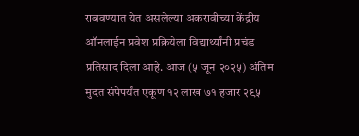राबवण्यात येत असलेल्या अकरावीच्या केंद्रीय ऑनलाईन प्रवेश प्रक्रियेला विद्यार्थ्यांनी प्रचंड प्रतिसाद दिला आहे. आज (५ जून २०२५) अंतिम मुदत संपेपर्यंत एकूण १२ लाख ७१ हजार २९५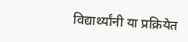विद्यार्थ्यांनी या प्रक्रियेत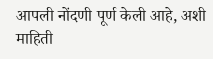आपली नोंदणी पूर्ण केली आहे, अशी माहिती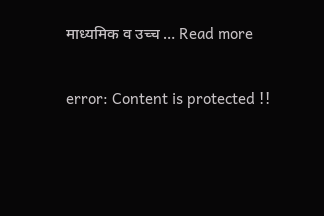माध्यमिक व उच्च … Read more

error: Content is protected !!